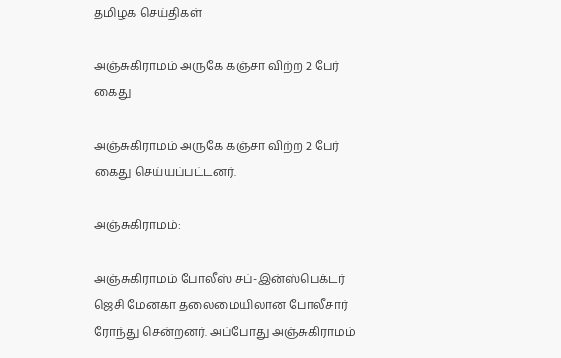தமிழக செய்திகள்

அஞ்சுகிராமம் அருகே கஞ்சா விற்ற 2 பேர் கைது

அஞ்சுகிராமம் அருகே கஞ்சா விற்ற 2 பேர் கைது செய்யப்பட்டனர்.

அஞ்சுகிராமம்:

அஞ்சுகிராமம் போலீஸ் சப்-இன்ஸ்பெக்டர் ஜெசி மேனகா தலைமையிலான போலீசார் ரோந்து சென்றனர். அப்போது அஞ்சுகிராமம்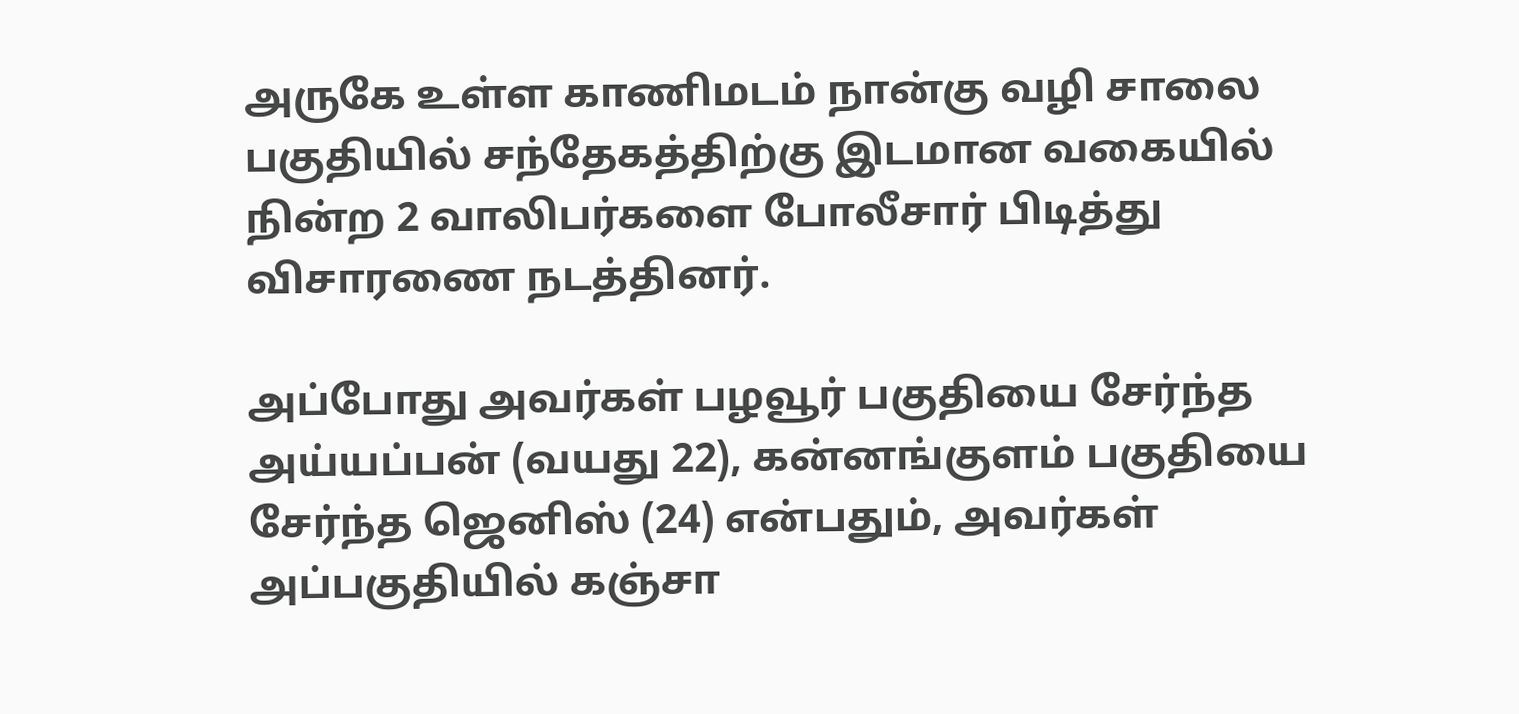அருகே உள்ள காணிமடம் நான்கு வழி சாலை பகுதியில் சந்தேகத்திற்கு இடமான வகையில் நின்ற 2 வாலிபர்களை போலீசார் பிடித்து விசாரணை நடத்தினர்.

அப்போது அவர்கள் பழவூர் பகுதியை சேர்ந்த அய்யப்பன் (வயது 22), கன்னங்குளம் பகுதியை சேர்ந்த ஜெனிஸ் (24) என்பதும், அவர்கள் அப்பகுதியில் கஞ்சா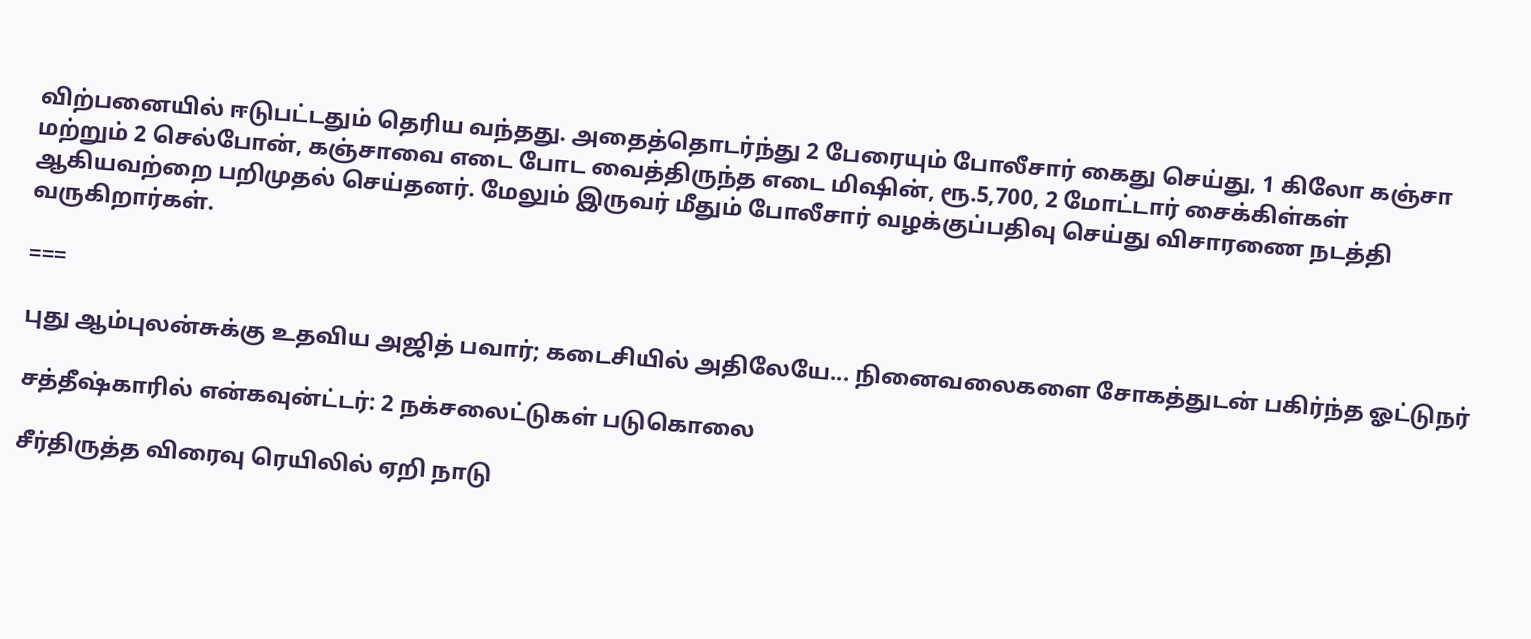விற்பனையில் ஈடுபட்டதும் தெரிய வந்தது. அதைத்தொடர்ந்து 2 பேரையும் போலீசார் கைது செய்து, 1 கிலோ கஞ்சா மற்றும் 2 செல்போன், கஞ்சாவை எடை போட வைத்திருந்த எடை மிஷின், ரூ.5,700, 2 மோட்டார் சைக்கிள்கள் ஆகியவற்றை பறிமுதல் செய்தனர். மேலும் இருவர் மீதும் போலீசார் வழக்குப்பதிவு செய்து விசாரணை நடத்தி வருகிறார்கள்.

===

புது ஆம்புலன்சுக்கு உதவிய அஜித் பவார்; கடைசியில் அதிலேயே... நினைவலைகளை சோகத்துடன் பகிர்ந்த ஓட்டுநர்

சத்தீஷ்காரில் என்கவுன்ட்டர்: 2 நக்சலைட்டுகள் படுகொலை

சீர்திருத்த விரைவு ரெயிலில் ஏறி நாடு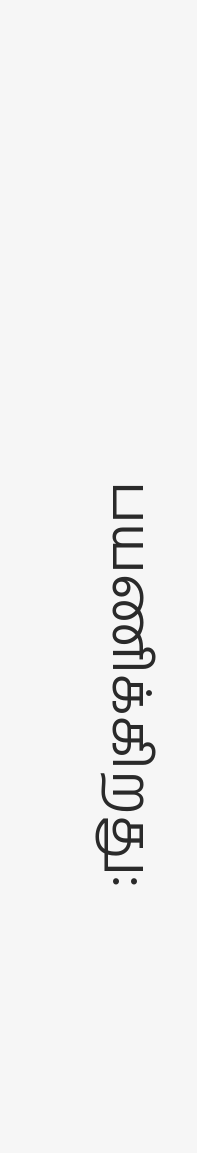பயணிக்கிறது: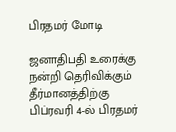பிரதமர் மோடி

ஜனாதிபதி உரைக்கு நன்றி தெரிவிக்கும் தீர்மானத்திற்கு பிப்ரவரி 4-ல் பிரதமர்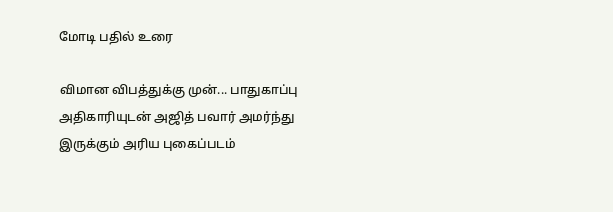மோடி பதில் உரை

விமான விபத்துக்கு முன்... பாதுகாப்பு அதிகாரியுடன் அஜித் பவார் அமர்ந்து இருக்கும் அரிய புகைப்படம்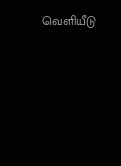வெளியீடு